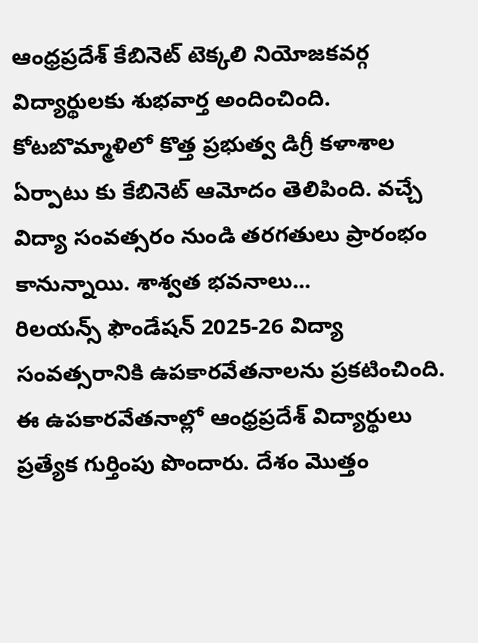ఆంధ్రప్రదేశ్ కేబినెట్ టెక్కలి నియోజకవర్గ విద్యార్థులకు శుభవార్త అందించింది. కోటబొమ్మాళిలో కొత్త ప్రభుత్వ డిగ్రీ కళాశాల ఏర్పాటు కు కేబినెట్ ఆమోదం తెలిపింది. వచ్చే విద్యా సంవత్సరం నుండి తరగతులు ప్రారంభం కానున్నాయి. శాశ్వత భవనాలు...
రిలయన్స్ ఫౌండేషన్ 2025-26 విద్యా సంవత్సరానికి ఉపకారవేతనాలను ప్రకటించింది. ఈ ఉపకారవేతనాల్లో ఆంధ్రప్రదేశ్ విద్యార్థులు ప్రత్యేక గుర్తింపు పొందారు. దేశం మొత్తం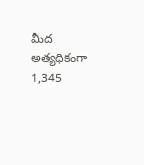మీద అత్యధికంగా 1,345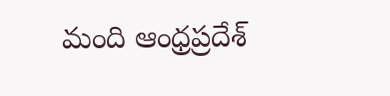మంది ఆంధ్రప్రదేశ్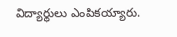విద్యార్థులు ఎంపికయ్యారు.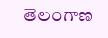తెలంగాణ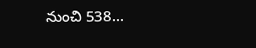నుంచి 538...